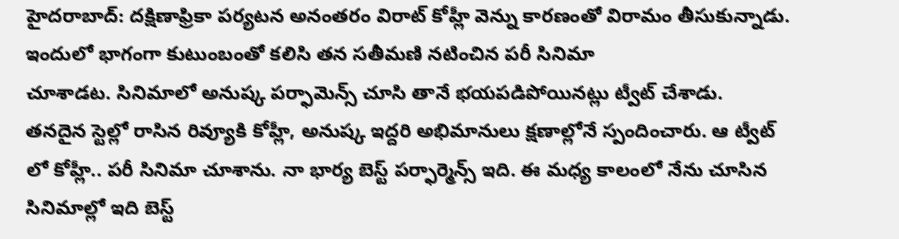హైదరాబాద్: దక్షిణాఫ్రికా పర్యటన అనంతరం విరాట్ కోహ్లీ వెన్ను కారణంతో విరామం తీసుకున్నాడు. ఇందులో భాగంగా కుటుంబంతో కలిసి తన సతీమణి నటించిన పరీ సినిమా
చూశాడట. సినిమాలో అనుష్క పర్ఫామెన్స్ చూసి తానే భయపడిపోయినట్లు ట్వీట్ చేశాడు.
తనదైన స్టెల్లో రాసిన రివ్యూకి కోహ్లీ, అనుష్క ఇద్దరి అభిమానులు క్షణాల్లోనే స్పందించారు. ఆ ట్వీట్ లో కోహ్లీ.. పరీ సినిమా చూశాను. నా భార్య బెస్ట్ పర్ఫార్మెన్స్ ఇది. ఈ మధ్య కాలంలో నేను చూసిన సినిమాల్లో ఇది బెస్ట్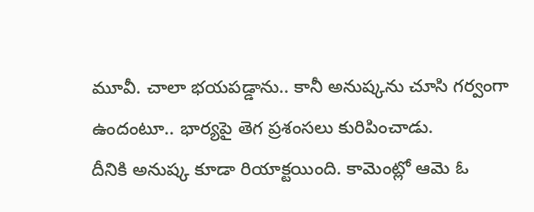మూవీ. చాలా భయపడ్డాను.. కానీ అనుష్కను చూసి గర్వంగా ఉందంటూ.. భార్యపై తెగ ప్రశంసలు కురిపించాడు.
దీనికి అనుష్క కూడా రియాక్టయింది. కామెంట్లో ఆమె ఓ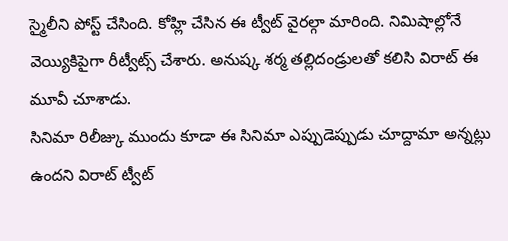స్మైలీని పోస్ట్ చేసింది. కోహ్లి చేసిన ఈ ట్వీట్ వైరల్గా మారింది. నిమిషాల్లోనే వెయ్యికిపైగా రీట్వీట్స్ చేశారు. అనుష్క శర్మ తల్లిదండ్రులతో కలిసి విరాట్ ఈ మూవీ చూశాడు.
సినిమా రిలీజ్కు ముందు కూడా ఈ సినిమా ఎప్పుడెప్పుడు చూద్దామా అన్నట్లు ఉందని విరాట్ ట్వీట్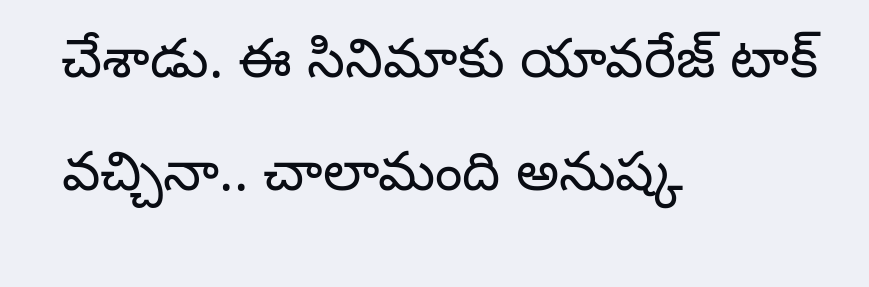చేశాడు. ఈ సినిమాకు యావరేజ్ టాక్ వచ్చినా.. చాలామంది అనుష్క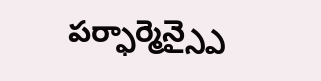పర్ఫార్మెన్స్పై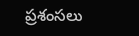ప్రశంసలు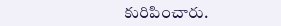కురిపించారు.